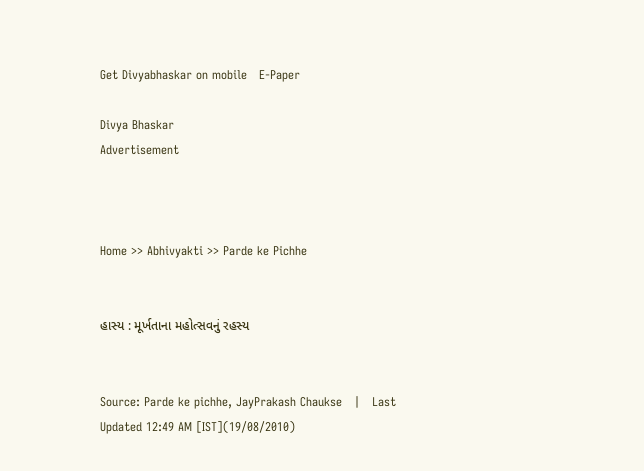Get Divyabhaskar on mobile   E-Paper

Divya Bhaskar
Advertisement



Home >> Abhivyakti >> Parde ke Pichhe


હાસ્ય : મૂર્ખતાના મહોત્સવનું રહસ્ય


Source: Parde ke pichhe, JayPrakash Chaukse   |   Last Updated 12:49 AM [IST](19/08/2010)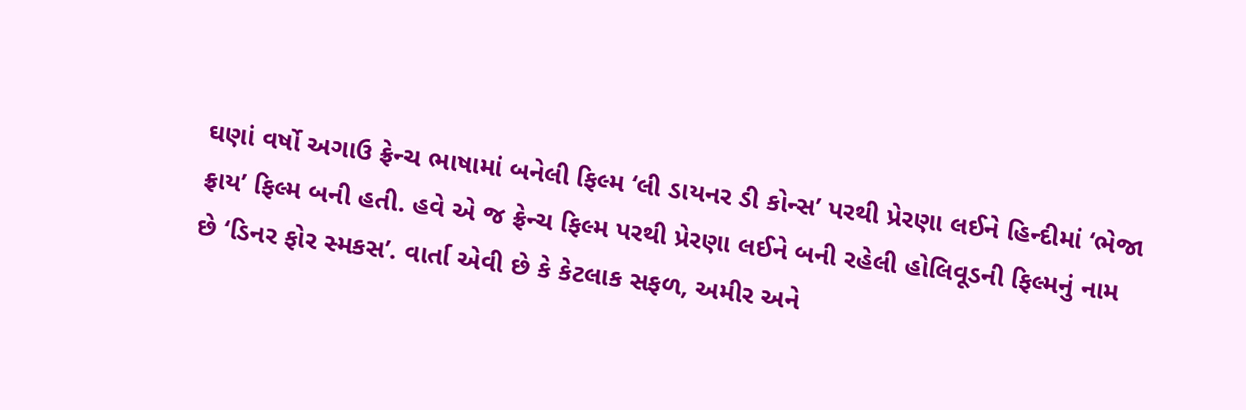ઘણાં વર્ષો અગાઉ ફ્રેન્ચ ભાષામાં બનેલી ફિલ્મ ‘લી ડાયનર ડી કોન્સ’ પરથી પ્રેરણા લઈને હિન્દીમાં ‘ભેજા ફ્રાય’ ફિલ્મ બની હતી. હવે એ જ ફ્રેન્ચ ફિલ્મ પરથી પ્રેરણા લઈને બની રહેલી હોલિવૂડની ફિલ્મનું નામ છે ‘ડિનર ફોર સ્મકસ’. વાર્તા એવી છે કે કેટલાક સફળ, અમીર અને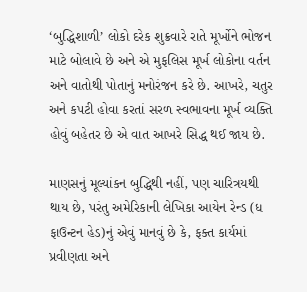‘બુદ્ધિશાળી’ લોકો દરેક શુક્રવારે રાતે મૂર્ખોને ભોજન માટે બોલાવે છે અને એ મુફલિસ મૂર્ખ લોકોના વર્તન અને વાતોથી પોતાનું મનોરંજન કરે છે. આખરે, ચતુર અને કપટી હોવા કરતાં સરળ સ્વભાવના મૂર્ખ વ્યક્તિ હોવું બહેતર છે એ વાત આખરે સિદ્ધ થઈ જાય છે.

માણસનું મૂલ્યાંકન બુદ્ધિથી નહીં, પણ ચારિત્રયથી થાય છે, પરંતુ અમેરિકાની લેખિકા આયેન રેન્ડ (ધ ફાઉન્ટન હેડ)નું એવું માનવું છે કે, ફક્ત કાર્યમાં પ્રવીણતા અને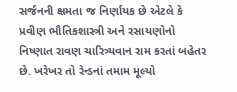સર્જનની ક્ષમતા જ નિર્ણાયક છે એટલે કે પ્રવીણ ભૌતિકશાસ્ત્રી અને રસાયણોનો નિષ્ણાત રાવણ ચારિત્ર્યવાન રામ કરતાં બહેતર છે. ખરેખર તો રેન્ડનાં તમામ મૂલ્યો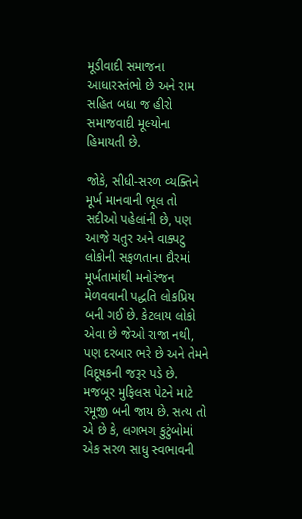મૂડીવાદી સમાજના આધારસ્તંભો છે અને રામ સહિત બધા જ હીરો સમાજવાદી મૂલ્યોના હિમાયતી છે.

જોકે, સીધી-સરળ વ્યક્તિને મૂર્ખ માનવાની ભૂલ તો સદીઓ પહેલાંની છે, પણ આજે ચતુર અને વાક્પટુ લોકોની સફળતાના દૌરમાં મૂર્ખતામાંથી મનોરંજન મેળવવાની પદ્ધતિ લોકપ્રિય બની ગઈ છે. કેટલાય લોકો એવા છે જેઓ રાજા નથી, પણ દરબાર ભરે છે અને તેમને વિદૂષકની જરૂર પડે છે. મજબૂર મુફિલસ પેટને માટે રમૂજી બની જાય છે. સત્ય તો એ છે કે, લગભગ કુટુંબોમાં એક સરળ સાધુ સ્વભાવની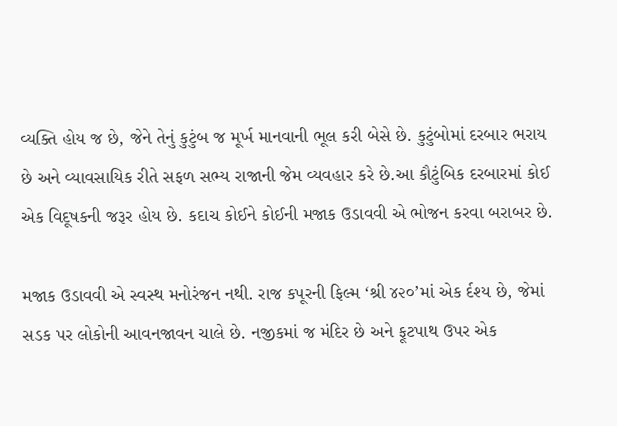વ્યક્તિ હોય જ છે, જેને તેનું કુટુંબ જ મૂર્ખ માનવાની ભૂલ કરી બેસે છે. કુટુંબોમાં દરબાર ભરાય છે અને વ્યાવસાયિક રીતે સફળ સભ્ય રાજાની જેમ વ્યવહાર કરે છે.આ કૌટુંબિક દરબારમાં કોઈ એક વિદૂષકની જરૂર હોય છે. કદાચ કોઈને કોઈની મજાક ઉડાવવી એ ભોજન કરવા બરાબર છે.

મજાક ઉડાવવી એ સ્વસ્થ મનોરંજન નથી. રાજ કપૂરની ફિલ્મ ‘શ્રી ૪૨૦’માં એક ર્દશ્ય છે, જેમાં સડક પર લોકોની આવનજાવન ચાલે છે. નજીકમાં જ મંદિર છે અને ફૂટપાથ ઉપર એક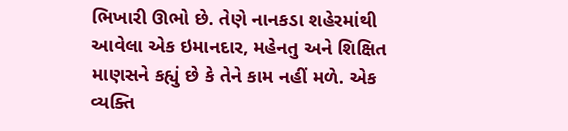ભિખારી ઊભો છે. તેણે નાનકડા શહેરમાંથી આવેલા એક ઇમાનદાર, મહેનતુ અને શિક્ષિત માણસને કહ્યું છે કે તેને કામ નહીં મળે. એક વ્યક્તિ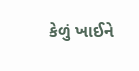કેળું ખાઈને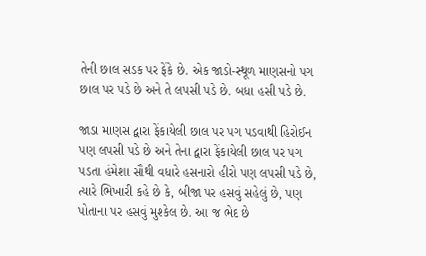તેની છાલ સડક પર ફેંકે છે. એક જાડો-સ્થૂળ માણસનો પગ છાલ પર પડે છે અને તે લપસી પડે છે. બધા હસી પડે છે.

જાડા માણસ દ્વારા ફેંકાયેલી છાલ પર પગ પડવાથી હિરોઈન પણ લપસી પડે છે અને તેના દ્વારા ફેંકાયેલી છાલ પર પગ પડતા હંમેશા સૌથી વધારે હસનારો હીરો પણ લપસી પડે છે, ત્યારે ભિખારી કહે છે કે, બીજા પર હસવું સહેલું છે, પણ પોતાના પર હસવું મુશ્કેલ છે. આ જ ભેદ છે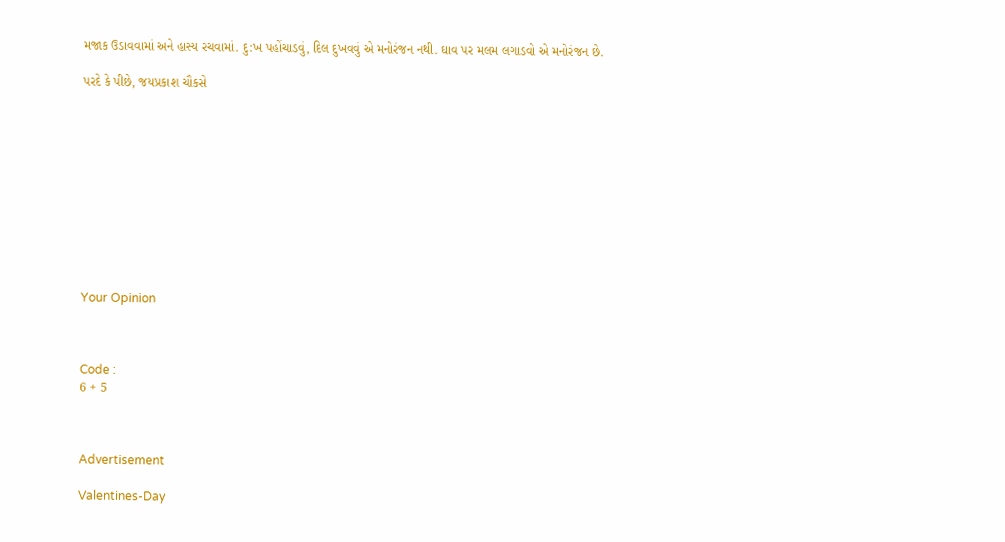મજાક ઉડાવવામાં અને હાસ્ય રચવામાં. દુ:ખ પહોંચાડવું, દિલ દુખવવું એ મનોરંજન નથી. ઘાવ પર મલમ લગાડવો એ મનોરંજન છે.

પરદે કે પીછે, જયપ્રકાશ ચૌકસે











Your Opinion



Code :
6 + 5



Advertisement

Valentines-Day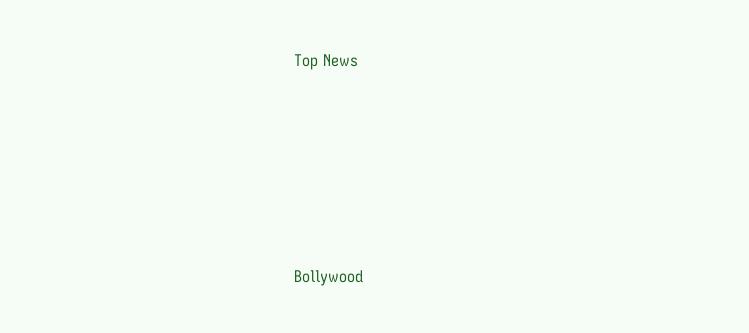Top News











Bollywood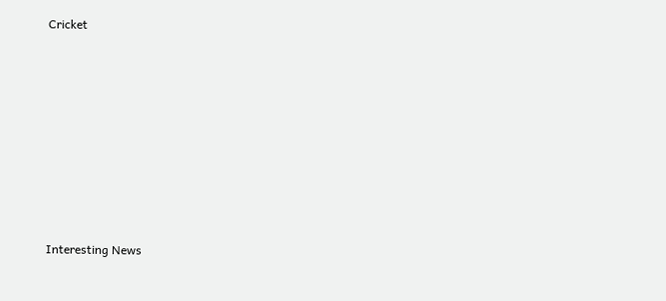Cricket











Interesting News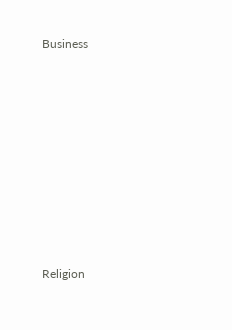Business











Religion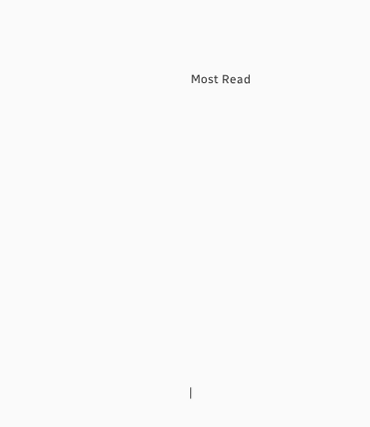Most Read













|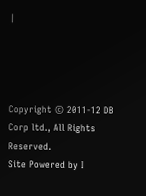|




Copyright © 2011-12 DB Corp ltd., All Rights Reserved.
Site Powered by I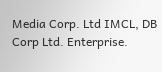Media Corp. Ltd IMCL, DB Corp Ltd. Enterprise.